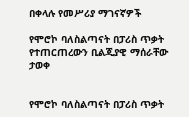በቀላሉ የመሥሪያ ማገናኛዎች

የሞሮኮ ባለስልጣናት በፓሪስ ጥቃት የተጠርጠረውን ቢልጂያዊ ማሰራቸው ታወቀ


የሞሮኮ ባለስልጣናት በፓሪስ ጥቃት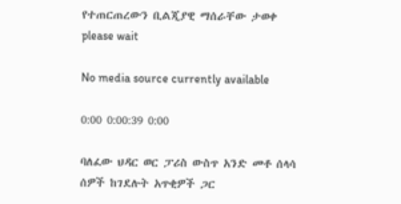የተጠርጠረውን ቢልጂያዊ ማሰራቸው ታወቀ
please wait

No media source currently available

0:00 0:00:39 0:00

ባለፈው ህዳር ወር ፓሪስ ውስጥ አንድ መቶ ሰላሳ ሰዎች ከገደሉት አጥቂዎች ጋር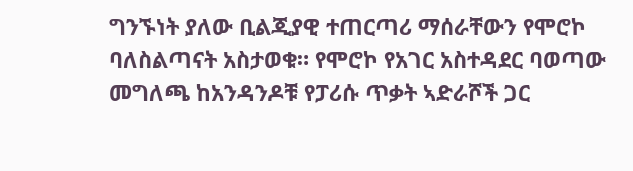ግንኙነት ያለው ቢልጂያዊ ተጠርጣሪ ማሰራቸውን የሞሮኮ ባለስልጣናት አስታወቁ። የሞሮኮ የአገር አስተዳደር ባወጣው መግለጫ ከአንዳንዶቹ የፓሪሱ ጥቃት ኣድራሾች ጋር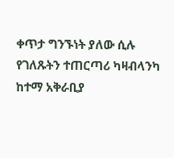ቀጥታ ግንኙነት ያለው ሲሉ የገለጹትን ተጠርጣሪ ካዛብላንካ ከተማ አቅራቢያ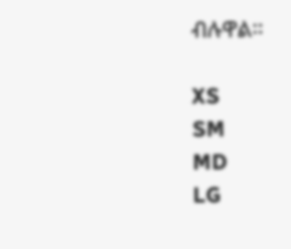ብሉዋል።

XS
SM
MD
LG